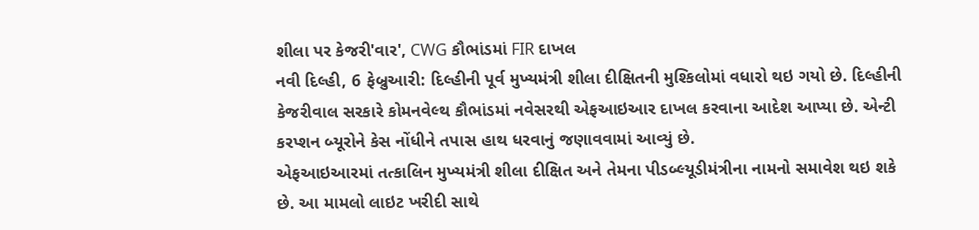શીલા પર કેજરી'વાર', CWG કૌભાંડમાં FIR દાખલ
નવી દિલ્હી, 6 ફેબ્રુઆરી: દિલ્હીની પૂર્વ મુખ્યમંત્રી શીલા દીક્ષિતની મુશ્કિલોમાં વધારો થઇ ગયો છે. દિલ્હીની કેજરીવાલ સરકારે કોમનવેલ્થ કૌભાંડમાં નવેસરથી એફઆઇઆર દાખલ કરવાના આદેશ આપ્યા છે. એન્ટી કરપ્શન બ્યૂરોને કેસ નોંધીને તપાસ હાથ ધરવાનું જણાવવામાં આવ્યું છે.
એફઆઇઆરમાં તત્કાલિન મુખ્યમંત્રી શીલા દીક્ષિત અને તેમના પીડબ્લ્યૂડીમંત્રીના નામનો સમાવેશ થઇ શકે છે. આ મામલો લાઇટ ખરીદી સાથે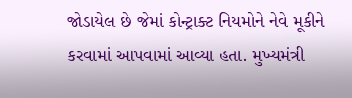જોડાયેલ છે જેમાં કોન્ટ્રાક્ટ નિયમોને નેવે મૂકીને કરવામાં આપવામાં આવ્યા હતા. મુખ્યમંત્રી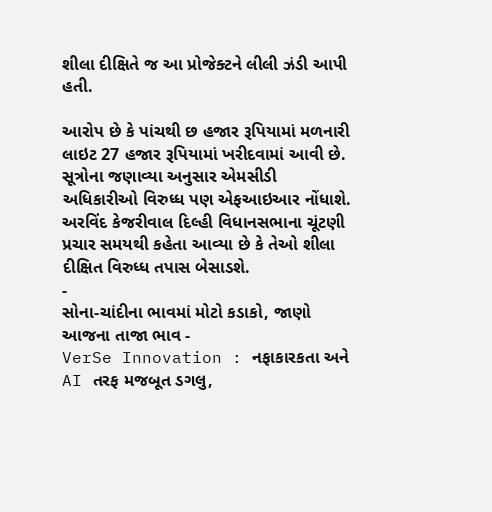શીલા દીક્ષિતે જ આ પ્રોજેક્ટને લીલી ઝંડી આપી હતી.

આરોપ છે કે પાંચથી છ હજાર રૂપિયામાં મળનારી લાઇટ 27 હજાર રૂપિયામાં ખરીદવામાં આવી છે. સૂત્રોના જણાવ્યા અનુસાર એમસીડી અધિકારીઓ વિરુધ્ધ પણ એફઆઇઆર નોંધાશે. અરવિંદ કેજરીવાલ દિલ્હી વિધાનસભાના ચૂંટણી પ્રચાર સમયથી કહેતા આવ્યા છે કે તેઓ શીલા દીક્ષિત વિરુધ્ધ તપાસ બેસાડશે.
-
સોના-ચાંદીના ભાવમાં મોટો કડાકો, જાણો આજના તાજા ભાવ -
VerSe Innovation : નફાકારકતા અને AI તરફ મજબૂત ડગલુ,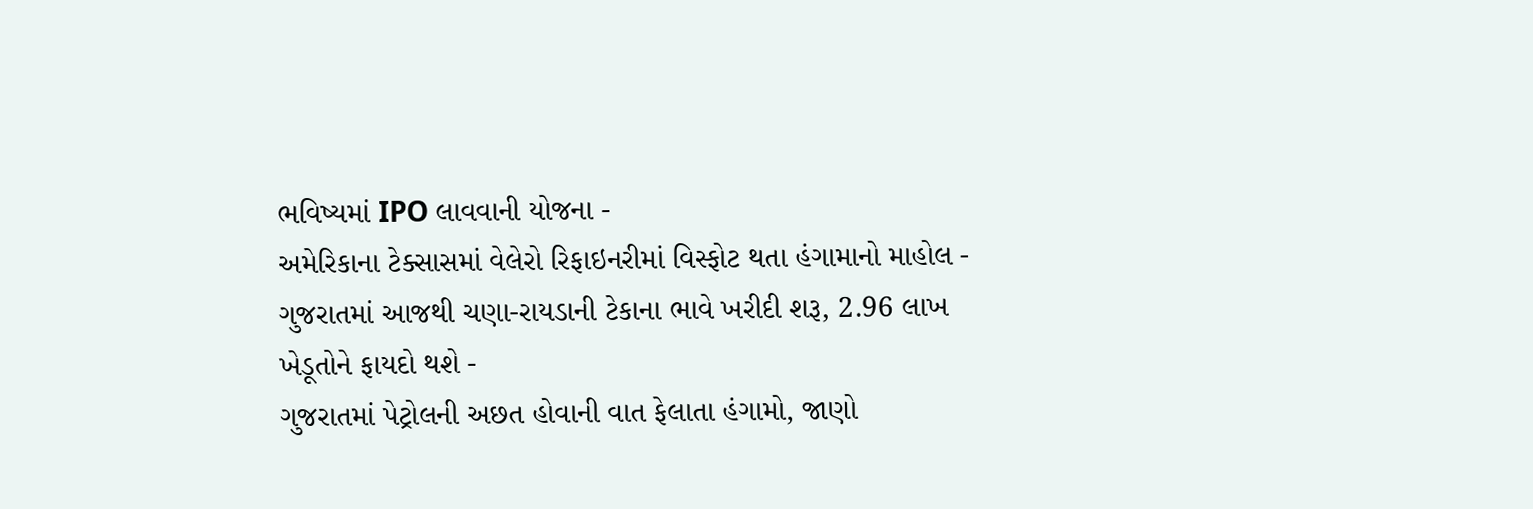ભવિષ્યમાં IPO લાવવાની યોજના -
અમેરિકાના ટેક્સાસમાં વેલેરો રિફાઇનરીમાં વિસ્ફોટ થતા હંગામાનો માહોલ -
ગુજરાતમાં આજથી ચણા-રાયડાની ટેકાના ભાવે ખરીદી શરૂ, 2.96 લાખ ખેડૂતોને ફાયદો થશે -
ગુજરાતમાં પેટ્રોલની અછત હોવાની વાત ફેલાતા હંગામો, જાણો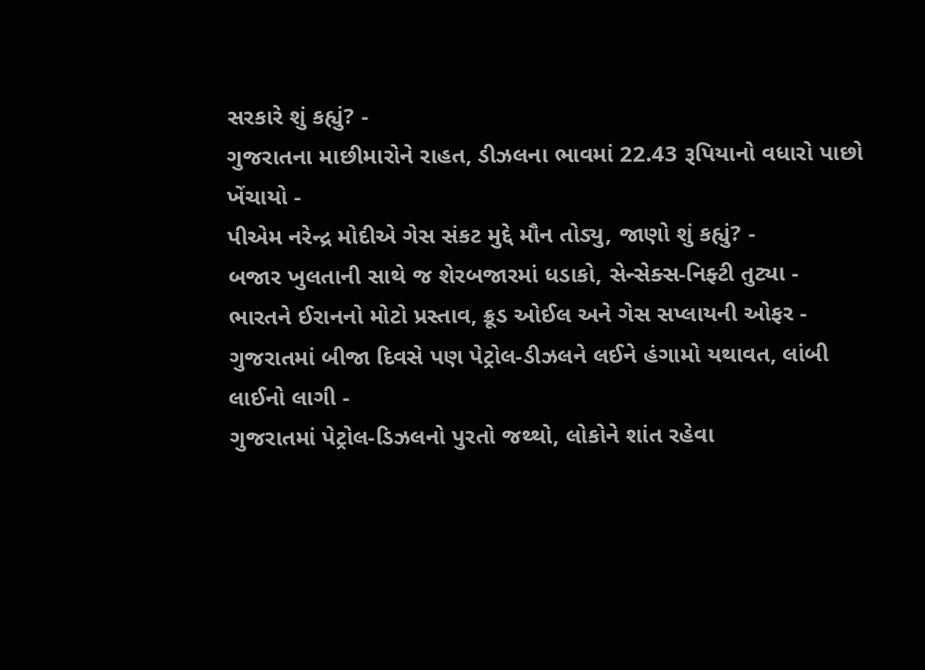સરકારે શું કહ્યું? -
ગુજરાતના માછીમારોને રાહત, ડીઝલના ભાવમાં 22.43 રૂપિયાનો વધારો પાછો ખેંચાયો -
પીએમ નરેન્દ્ર મોદીએ ગેસ સંકટ મુદ્દે મૌન તોડ્યુ, જાણો શું કહ્યું? -
બજાર ખુલતાની સાથે જ શેરબજારમાં ધડાકો, સેન્સેક્સ-નિફ્ટી તુટ્યા -
ભારતને ઈરાનનો મોટો પ્રસ્તાવ, ક્રૂડ ઓઈલ અને ગેસ સપ્લાયની ઓફર -
ગુજરાતમાં બીજા દિવસે પણ પેટ્રોલ-ડીઝલને લઈને હંગામો યથાવત, લાંબી લાઈનો લાગી -
ગુજરાતમાં પેટ્રોલ-ડિઝલનો પુરતો જથ્થો, લોકોને શાંત રહેવા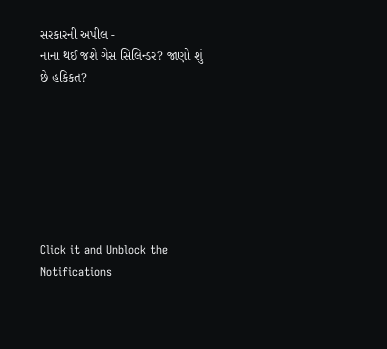સરકારની અપીલ -
નાના થઈ જશે ગેસ સિલિન્ડર? જાણો શું છે હકિકત?







Click it and Unblock the Notifications